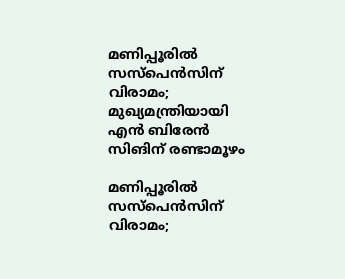മണിപ്പൂരില്‍ സസ്പെൻസിന് വിരാമം; മുഖ്യമന്ത്രിയായി എന്‍ ബിരേന്‍ സിങിന് രണ്ടാമൂഴം

മണിപ്പൂരില്‍ സസ്പെൻസിന് വിരാമം;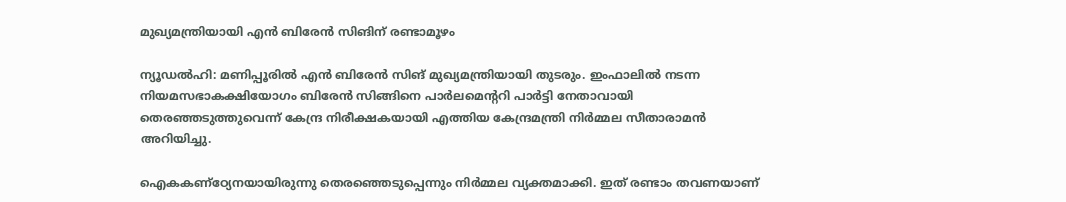മുഖ്യമന്ത്രിയായി എന്‍ ബിരേന്‍ സിങിന് രണ്ടാമൂഴം

ന്യൂഡൽഹി: മണിപ്പൂരില്‍ എന്‍ ബിരേന്‍ സിങ് മുഖ്യമന്ത്രിയായി തുടരും. ഇംഫാലില്‍ നടന്ന നിയമസഭാകക്ഷിയോഗം ബിരേന്‍ സിങ്ങിനെ പാര്‍ലമെന്ററി പാര്‍ട്ടി നേതാവായി തെരഞ്ഞടുത്തുവെന്ന് കേന്ദ്ര നിരീക്ഷകയായി എത്തിയ കേന്ദ്രമന്ത്രി നിര്‍മ്മല സീതാരാമന്‍ അറിയിച്ചു.

ഐകകണ്‌ഠ്യേനയായിരുന്നു തെരഞ്ഞെടുപ്പെന്നും നിര്‍മ്മല വ്യക്തമാക്കി. ഇത് രണ്ടാം തവണയാണ്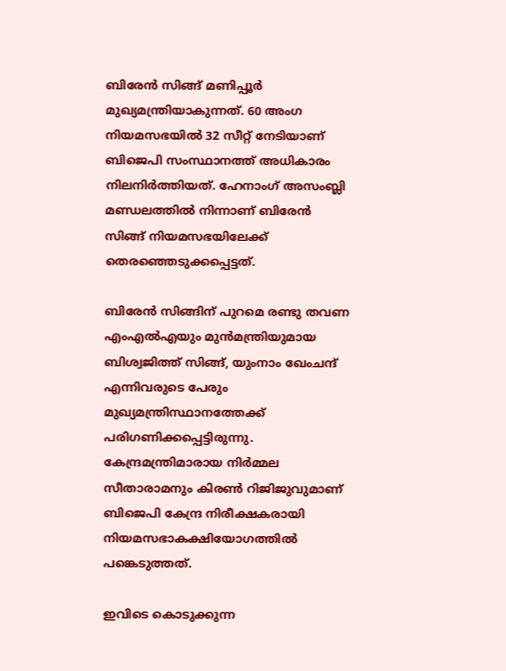ബിരേന്‍ സിങ്ങ് മണിപ്പൂര്‍ മുഖ്യമന്ത്രിയാകുന്നത്. 60 അംഗ നിയമസഭയില്‍ 32 സീറ്റ് നേടിയാണ് ബിജെപി സംസ്ഥാനത്ത് അധികാരം നിലനിര്‍ത്തിയത്. ഹേനാംഗ് അസംബ്ലി മണ്ഡലത്തില്‍ നിന്നാണ് ബിരേന്‍ സിങ്ങ് നിയമസഭയിലേക്ക് തെരഞ്ഞെടുക്കപ്പെട്ടത്.

ബിരേന്‍ സിങ്ങിന് പുറമെ രണ്ടു തവണ എംഎല്‍എയും മുന്‍മന്ത്രിയുമായ ബിശ്വജിത്ത് സിങ്ങ്, യുംനാം ഖേംചന്ദ് എന്നിവരുടെ പേരും മുഖ്യമന്ത്രിസ്ഥാനത്തേക്ക് പരിഗണിക്കപ്പെട്ടിരുന്നു. കേന്ദ്രമന്ത്രിമാരായ നിര്‍മ്മല സീതാരാമനും കിരണ്‍ റിജിജുവുമാണ് ബിജെപി കേന്ദ്ര നിരീക്ഷകരായി നിയമസഭാകക്ഷിയോഗത്തില്‍ പങ്കെടുത്തത്.

ഇവിടെ കൊടുക്കുന്ന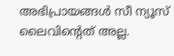അഭിപ്രായങ്ങള്‍ സീ ന്യൂസ് ലൈവിന്റെത് അല്ല.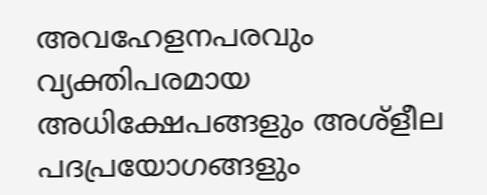അവഹേളനപരവും വ്യക്തിപരമായ അധിക്ഷേപങ്ങളും അശ്‌ളീല പദപ്രയോഗങ്ങളും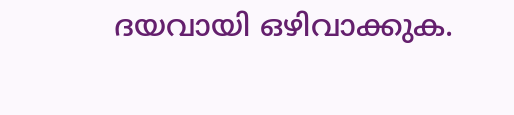ദയവായി ഒഴിവാക്കുക.